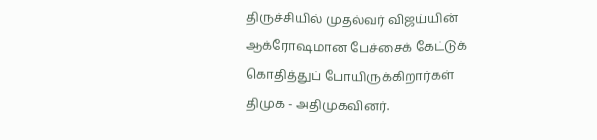திருச்சியில் முதல்வர் விஜய்யின் ஆக்ரோஷமான பேச்சைக் கேட்டுக் கொதித்துப் போயிருக்கிறார்கள் திமுக - அதிமுகவினர்.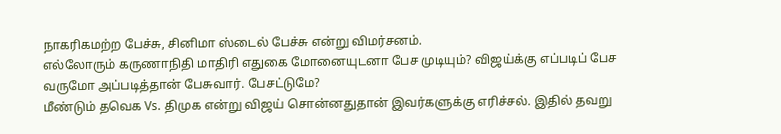நாகரிகமற்ற பேச்சு, சினிமா ஸ்டைல் பேச்சு என்று விமர்சனம்.
எல்லோரும் கருணாநிதி மாதிரி எதுகை மோனையுடனா பேச முடியும்? விஜய்க்கு எப்படிப் பேச வருமோ அப்படித்தான் பேசுவார். பேசட்டுமே?
மீண்டும் தவெக Vs. திமுக என்று விஜய் சொன்னதுதான் இவர்களுக்கு எரிச்சல். இதில் தவறு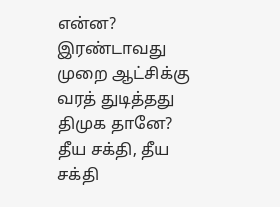என்ன? இரண்டாவது முறை ஆட்சிக்கு வரத் துடித்தது திமுக தானே? தீய சக்தி, தீய சக்தி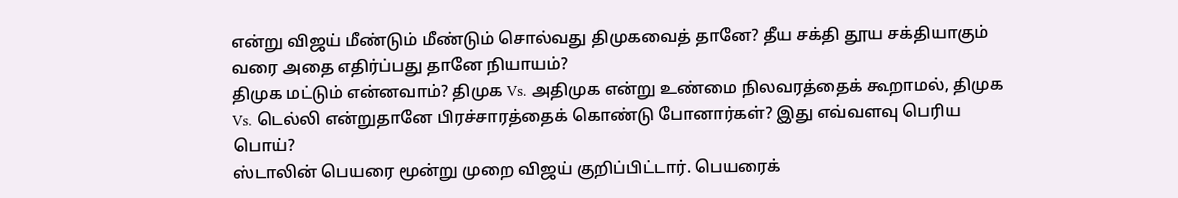என்று விஜய் மீண்டும் மீண்டும் சொல்வது திமுகவைத் தானே? தீய சக்தி தூய சக்தியாகும் வரை அதை எதிர்ப்பது தானே நியாயம்?
திமுக மட்டும் என்னவாம்? திமுக Vs. அதிமுக என்று உண்மை நிலவரத்தைக் கூறாமல், திமுக Vs. டெல்லி என்றுதானே பிரச்சாரத்தைக் கொண்டு போனார்கள்? இது எவ்வளவு பெரிய பொய்?
ஸ்டாலின் பெயரை மூன்று முறை விஜய் குறிப்பிட்டார். பெயரைக்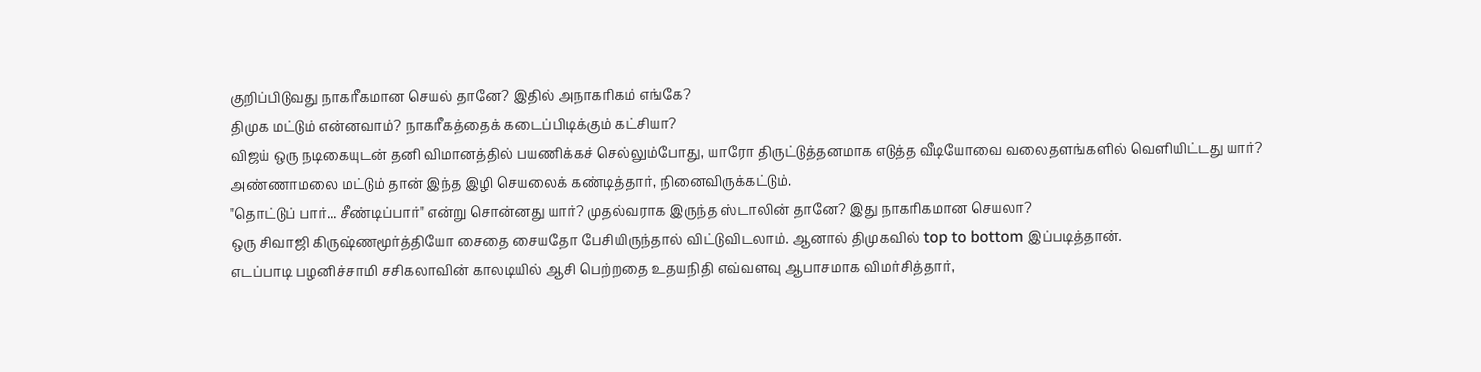குறிப்பிடுவது நாகரீகமான செயல் தானே? இதில் அநாகரிகம் எங்கே?
திமுக மட்டும் என்னவாம்? நாகரீகத்தைக் கடைப்பிடிக்கும் கட்சியா?
விஜய் ஒரு நடிகையுடன் தனி விமானத்தில் பயணிக்கச் செல்லும்போது, யாரோ திருட்டுத்தனமாக எடுத்த வீடியோவை வலைதளங்களில் வெளியிட்டது யார்?
அண்ணாமலை மட்டும் தான் இந்த இழி செயலைக் கண்டித்தார், நினைவிருக்கட்டும்.
"தொட்டுப் பார்... சீண்டிப்பார்" என்று சொன்னது யார்? முதல்வராக இருந்த ஸ்டாலின் தானே? இது நாகரிகமான செயலா?
ஒரு சிவாஜி கிருஷ்ணமூர்த்தியோ சைதை சையதோ பேசியிருந்தால் விட்டுவிடலாம். ஆனால் திமுகவில் top to bottom இப்படித்தான்.
எடப்பாடி பழனிச்சாமி சசிகலாவின் காலடியில் ஆசி பெற்றதை உதயநிதி எவ்வளவு ஆபாசமாக விமர்சித்தார்,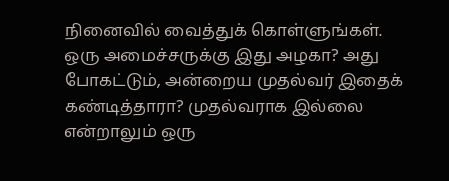நினைவில் வைத்துக் கொள்ளுங்கள்.
ஒரு அமைச்சருக்கு இது அழகா? அது போகட்டும், அன்றைய முதல்வர் இதைக் கண்டித்தாரா? முதல்வராக இல்லை என்றாலும் ஒரு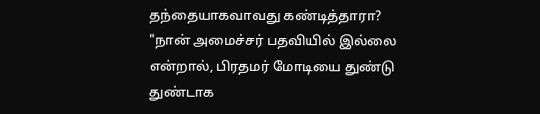தந்தையாகவாவது கண்டித்தாரா?
"நான் அமைச்சர் பதவியில் இல்லை என்றால், பிரதமர் மோடியை துண்டு துண்டாக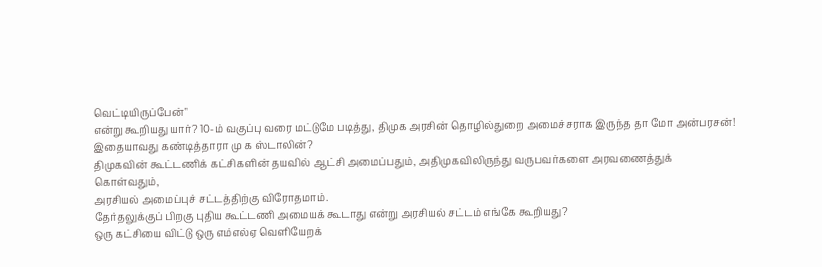வெட்டியிருப்பேன்"
என்று கூறியது யார்? 10-ம் வகுப்பு வரை மட்டுமே படித்து, திமுக அரசின் தொழில்துறை அமைச்சராக இருந்த தா மோ அன்பரசன்!
இதையாவது கண்டித்தாரா மு க ஸ்டாலின்?
திமுகவின் கூட்டணிக் கட்சிகளின் தயவில் ஆட்சி அமைப்பதும், அதிமுகவிலிருந்து வருபவர்களை அரவணைத்துக் கொள்வதும்,
அரசியல் அமைப்புச் சட்டத்திற்கு விரோதமாம்.
தேர்தலுக்குப் பிறகு புதிய கூட்டணி அமையக் கூடாது என்று அரசியல் சட்டம் எங்கே கூறியது?
ஒரு கட்சியை விட்டு ஒரு எம்எல்ஏ வெளியேறக்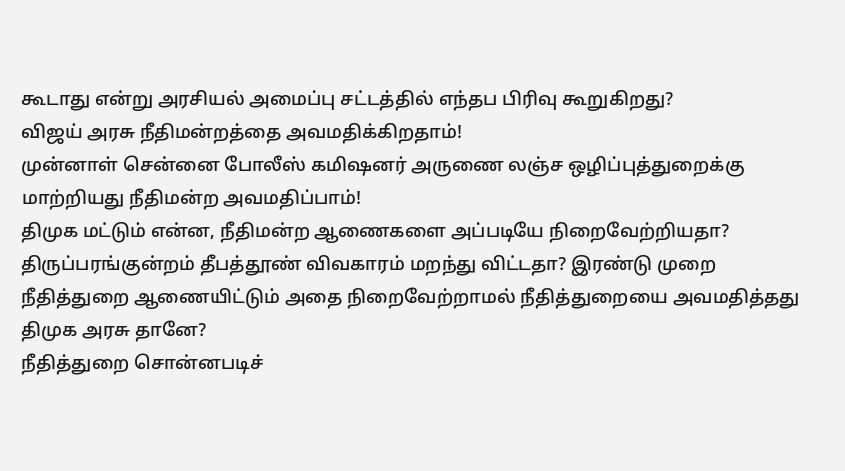கூடாது என்று அரசியல் அமைப்பு சட்டத்தில் எந்தப பிரிவு கூறுகிறது?
விஜய் அரசு நீதிமன்றத்தை அவமதிக்கிறதாம்!
முன்னாள் சென்னை போலீஸ் கமிஷனர் அருணை லஞ்ச ஒழிப்புத்துறைக்கு மாற்றியது நீதிமன்ற அவமதிப்பாம்!
திமுக மட்டும் என்ன, நீதிமன்ற ஆணைகளை அப்படியே நிறைவேற்றியதா?
திருப்பரங்குன்றம் தீபத்தூண் விவகாரம் மறந்து விட்டதா? இரண்டு முறை நீதித்துறை ஆணையிட்டும் அதை நிறைவேற்றாமல் நீதித்துறையை அவமதித்தது திமுக அரசு தானே?
நீதித்துறை சொன்னபடிச்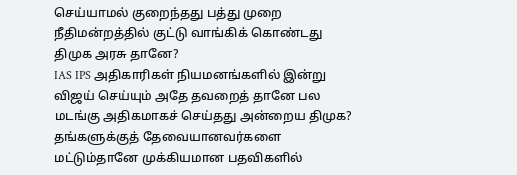செய்யாமல் குறைந்தது பத்து முறை நீதிமன்றத்தில் குட்டு வாங்கிக் கொண்டது திமுக அரசு தானே?
IAS IPS அதிகாரிகள் நியமனங்களில் இன்று விஜய் செய்யும் அதே தவறைத் தானே பல மடங்கு அதிகமாகச் செய்தது அன்றைய திமுக?
தங்களுக்குத் தேவையானவர்களை மட்டும்தானே முக்கியமான பதவிகளில்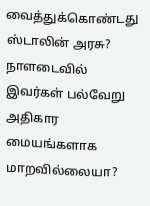வைத்துக்கொண்டது ஸ்டாலின் அரசு? நாளடைவில் இவர்கள் பல்வேறு அதிகார மையங்களாக மாறவில்லையா?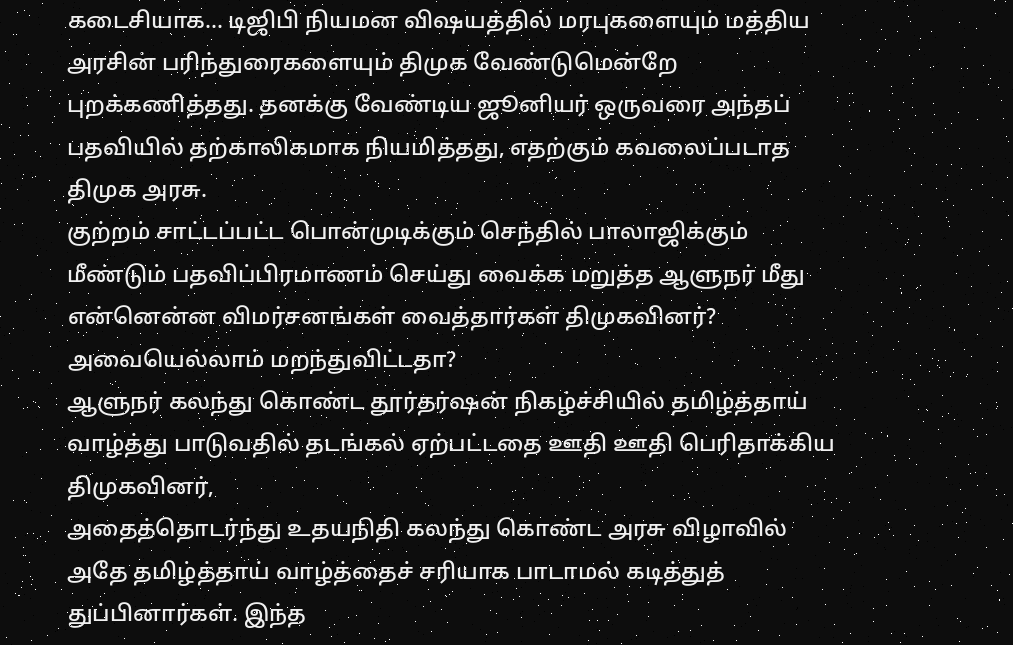கடைசியாக... டிஜிபி நியமன விஷயத்தில் மரபுகளையும் மத்திய அரசின் பரிந்துரைகளையும் திமுக வேண்டுமென்றே புறக்கணித்தது. தனக்கு வேண்டிய ஜூனியர் ஒருவரை அந்தப் பதவியில் தற்காலிகமாக நியமித்தது, எதற்கும் கவலைப்படாத திமுக அரசு.
குற்றம் சாட்டப்பட்ட பொன்முடிக்கும் செந்தில் பாலாஜிக்கும் மீண்டும் பதவிப்பிரமாணம் செய்து வைக்க மறுத்த ஆளுநர் மீது என்னென்ன விமர்சனங்கள் வைத்தார்கள் திமுகவினர்? அவையெல்லாம் மறந்துவிட்டதா?
ஆளுநர் கலந்து கொண்ட தூர்தர்ஷன் நிகழ்ச்சியில் தமிழ்த்தாய் வாழ்த்து பாடுவதில் தடங்கல் ஏற்பட்டதை ஊதி ஊதி பெரிதாக்கிய திமுகவினர்,
அதைத்தொடர்ந்து உதயநிதி கலந்து கொண்ட அரசு விழாவில் அதே தமிழ்த்தாய் வாழ்த்தைச் சரியாக பாடாமல் கடித்துத் துப்பினார்கள். இந்த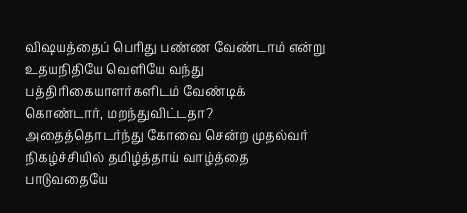விஷயத்தைப் பெரிது பண்ண வேண்டாம் என்று உதயநிதியே வெளியே வந்து பத்திரிகையாளர்களிடம் வேண்டிக் கொண்டார், மறந்துவிட்டதா?
அதைத்தொடர்ந்து கோவை சென்ற முதல்வர் நிகழ்ச்சியில் தமிழ்த்தாய் வாழ்த்தை பாடுவதையே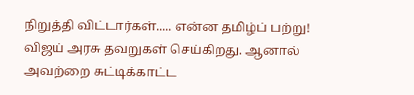நிறுத்தி விட்டார்கள்..... என்ன தமிழ்ப் பற்று!
விஜய் அரசு தவறுகள் செய்கிறது. ஆனால் அவற்றை சுட்டிக்காட்ட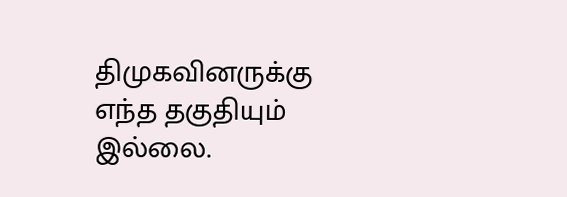திமுகவினருக்கு எந்த தகுதியும் இல்லை.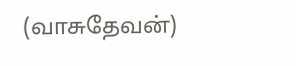(வாசுதேவன்)